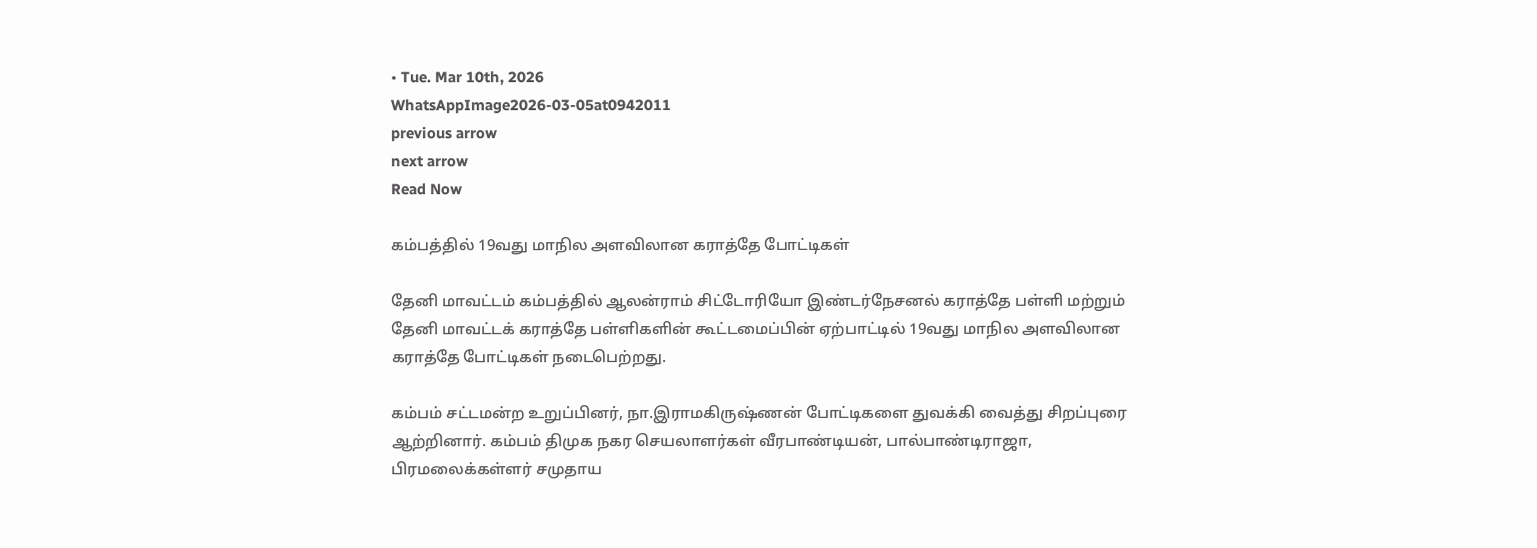• Tue. Mar 10th, 2026
WhatsAppImage2026-03-05at0942011
previous arrow
next arrow
Read Now

கம்பத்தில் 19வது மாநில அளவிலான கராத்தே போட்டிகள்

தேனி மாவட்டம் கம்பத்தில் ஆலன்ராம் சிட்டோரியோ இண்டர்நேசனல் கராத்தே பள்ளி மற்றும் தேனி மாவட்டக் கராத்தே பள்ளிகளின் கூட்டமைப்பின் ஏற்பாட்டில் 19வது மாநில அளவிலான கராத்தே போட்டிகள் நடைபெற்றது.

கம்பம் சட்டமன்ற உறுப்பினர், நா.இராமகிருஷ்ணன் போட்டிகளை துவக்கி வைத்து சிறப்புரை ஆற்றினார். கம்பம் திமுக நகர செயலாளர்கள் வீரபாண்டியன், பால்பாண்டிராஜா,
பிரமலைக்கள்ளர் சமுதாய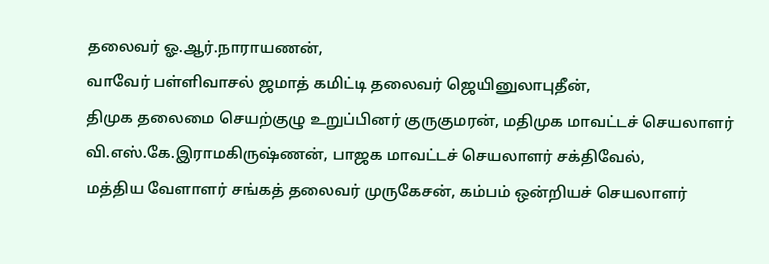தலைவர் ஓ.ஆர்.நாராயணன்,
வாவேர் பள்ளிவாசல் ஜமாத் கமிட்டி தலைவர் ஜெயினுலாபுதீன்,
திமுக தலைமை செயற்குழு உறுப்பினர் குருகுமரன், மதிமுக மாவட்டச் செயலாளர் வி.எஸ்.கே.இராமகிருஷ்ணன், பாஜக மாவட்டச் செயலாளர் சக்திவேல்,
மத்திய வேளாளர் சங்கத் தலைவர் முருகேசன், கம்பம் ஒன்றியச் செயலாளர்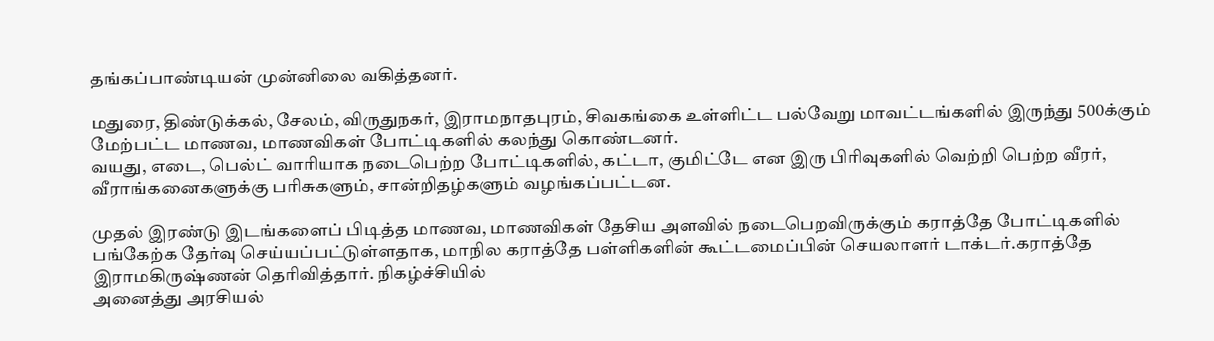தங்கப்பாண்டியன் முன்னிலை வகித்தனர்.

மதுரை, திண்டுக்கல், சேலம், விருதுநகர், இராமநாதபுரம், சிவகங்கை உள்ளிட்ட பல்வேறு மாவட்டங்களில் இருந்து 500க்கும் மேற்பட்ட மாணவ, மாணவிகள் போட்டிகளில் கலந்து கொண்டனர்.
வயது, எடை, பெல்ட் வாரியாக நடைபெற்ற போட்டிகளில், கட்டா, குமிட்டே என இரு பிரிவுகளில் வெற்றி பெற்ற வீரர், வீராங்கனைகளுக்கு பரிசுகளும், சான்றிதழ்களும் வழங்கப்பட்டன.

முதல் இரண்டு இடங்களைப் பிடித்த மாணவ, மாணவிகள் தேசிய அளவில் நடைபெறவிருக்கும் கராத்தே போட்டிகளில் பங்கேற்க தேர்வு செய்யப்பட்டுள்ளதாக, மாநில கராத்தே பள்ளிகளின் கூட்டமைப்பின் செயலாளர் டாக்டர்.கராத்தே இராமகிருஷ்ணன் தெரிவித்தார். நிகழ்ச்சியில்
அனைத்து அரசியல்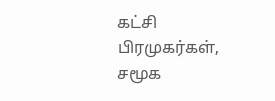கட்சி பிரமுகர்கள், சமூக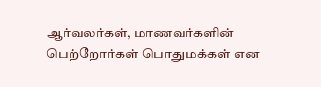ஆர்வலர்கள், மாணவர்களின் பெற்றோர்கள் பொதுமக்கள் என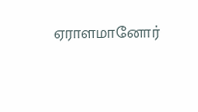ஏராளமானோர்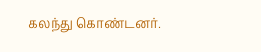கலந்து கொண்டனர்.